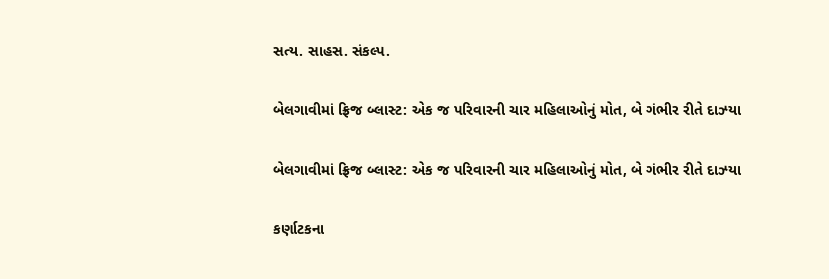સત્ય. સાહસ. સંકલ્પ.

બેલગાવીમાં ફ્રિજ બ્લાસ્ટ: એક જ પરિવારની ચાર મહિલાઓનું મોત, બે ગંભીર રીતે દાઝ્યા

બેલગાવીમાં ફ્રિજ બ્લાસ્ટ: એક જ પરિવારની ચાર મહિલાઓનું મોત, બે ગંભીર રીતે દાઝ્યા

કર્ણાટકના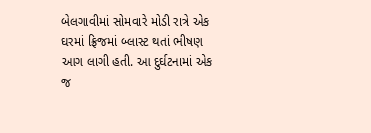બેલગાવીમાં સોમવારે મોડી રાત્રે એક ઘરમાં ફ્રિજમાં બ્લાસ્ટ થતાં ભીષણ આગ લાગી હતી. આ દુર્ઘટનામાં એક જ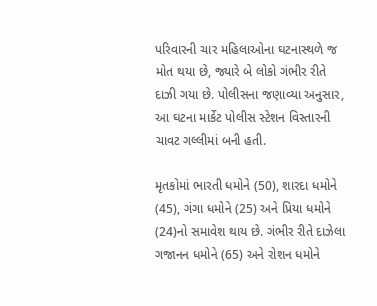પરિવારની ચાર મહિલાઓના ઘટનાસ્થળે જ મોત થયા છે, જ્યારે બે લોકો ગંભીર રીતે દાઝી ગયા છે. પોલીસના જણાવ્યા અનુસાર, આ ઘટના માર્કેટ પોલીસ સ્ટેશન વિસ્તારની ચાવટ ગલ્લીમાં બની હતી.

મૃતકોમાં ભારતી ધમોને (50), શારદા ધમોને (45), ગંગા ધમોને (25) અને પ્રિયા ધમોને (24)નો સમાવેશ થાય છે. ગંભીર રીતે દાઝેલા ગજાનન ધમોને (65) અને રોશન ધમોને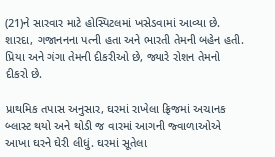(21)ને સારવાર માટે હોસ્પિટલમાં ખસેડવામાં આવ્યા છે. શારદા, ગજાનનના પત્ની હતા અને ભારતી તેમની બહેન હતી. પ્રિયા અને ગંગા તેમની દીકરીઓ છે, જ્યારે રોશન તેમનો દીકરો છે.

પ્રાથમિક તપાસ અનુસાર, ઘરમાં રાખેલા ફ્રિજમાં અચાનક બ્લાસ્ટ થયો અને થોડી જ વારમાં આગની જ્વાળાઓએ આખા ઘરને ઘેરી લીધું. ઘરમાં સૂતેલા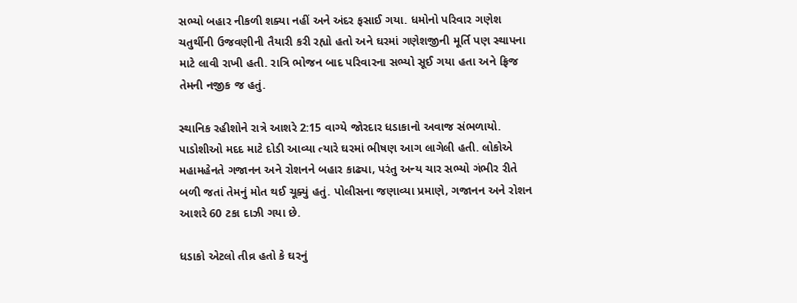સભ્યો બહાર નીકળી શક્યા નહીં અને અંદર ફસાઈ ગયા. ધમોનો પરિવાર ગણેશ ચતુર્થીની ઉજવણીની તૈયારી કરી રહ્યો હતો અને ઘરમાં ગણેશજીની મૂર્તિ પણ સ્થાપના માટે લાવી રાખી હતી. રાત્રિ ભોજન બાદ પરિવારના સભ્યો સૂઈ ગયા હતા અને ફ્રિજ તેમની નજીક જ હતું.

સ્થાનિક રહીશોને રાત્રે આશરે 2:15 વાગ્યે જોરદાર ધડાકાનો અવાજ સંભળાયો. પાડોશીઓ મદદ માટે દોડી આવ્યા ત્યારે ઘરમાં ભીષણ આગ લાગેલી હતી. લોકોએ મહામહેનતે ગજાનન અને રોશનને બહાર કાઢ્યા, પરંતુ અન્ય ચાર સભ્યો ગંભીર રીતે બળી જતાં તેમનું મોત થઈ ચૂક્યું હતું. પોલીસના જણાવ્યા પ્રમાણે, ગજાનન અને રોશન આશરે 60 ટકા દાઝી ગયા છે.

ધડાકો એટલો તીવ્ર હતો કે ઘરનું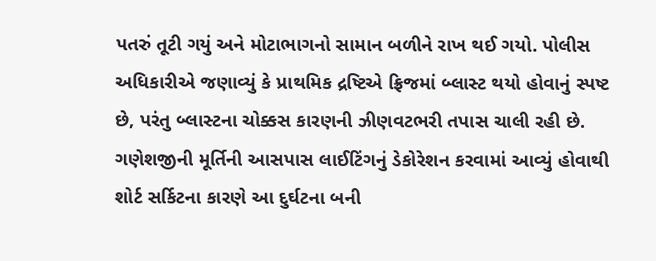પતરું તૂટી ગયું અને મોટાભાગનો સામાન બળીને રાખ થઈ ગયો. પોલીસ અધિકારીએ જણાવ્યું કે પ્રાથમિક દ્રષ્ટિએ ફ્રિજમાં બ્લાસ્ટ થયો હોવાનું સ્પષ્ટ છે, પરંતુ બ્લાસ્ટના ચોક્કસ કારણની ઝીણવટભરી તપાસ ચાલી રહી છે. ગણેશજીની મૂર્તિની આસપાસ લાઈટિંગનું ડેકોરેશન કરવામાં આવ્યું હોવાથી શોર્ટ સર્કિટના કારણે આ દુર્ઘટના બની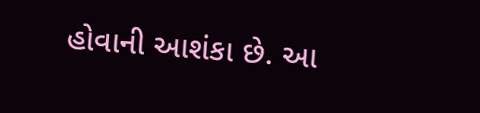હોવાની આશંકા છે. આ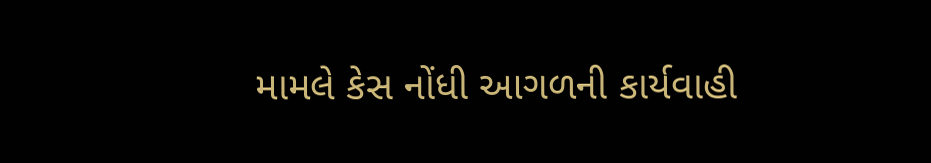મામલે કેસ નોંધી આગળની કાર્યવાહી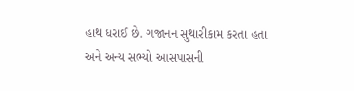હાથ ધરાઈ છે. ગજાનન સુથારીકામ કરતા હતા અને અન્ય સભ્યો આસપાસની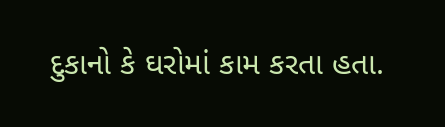દુકાનો કે ઘરોમાં કામ કરતા હતા.